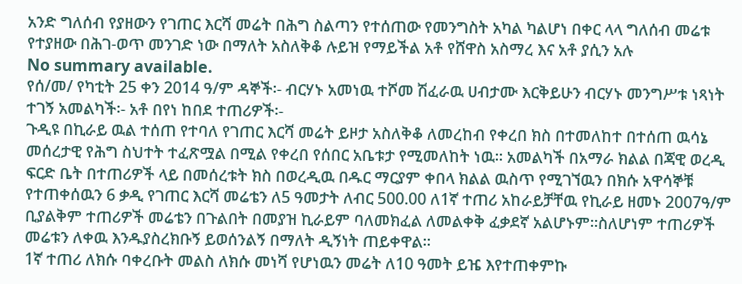አንድ ግለሰብ የያዘውን የገጠር እርሻ መሬት በሕግ ስልጣን የተሰጠው የመንግስት አካል ካልሆነ በቀር ላላ ግለሰብ መሬቱ የተያዘው በሕገ-ወጥ መንገድ ነው በማለት አስለቅቆ ሉይዝ የማይችል አቶ የሸዋስ አስማረ እና አቶ ያሲን አሉ
No summary available.
የሰ/መ/ የካቲት 25 ቀን 2014 ዓ/ም ዳኞች፡- ብርሃኑ አመነዉ ተሾመ ሽፈራዉ ሀብታሙ እርቅይሁን ብርሃኑ መንግሥቱ ነጻነት ተገኝ አመልካች፡- አቶ በየነ ከበደ ተጠሪዎች፡-
ጉዲዩ በኪራይ ዉል ተሰጠ የተባለ የገጠር እርሻ መሬት ይዞታ አስለቅቆ ለመረከብ የቀረበ ክስ በተመለከተ በተሰጠ ዉሳኔ መሰረታዊ የሕግ ስህተት ተፈጽሟል በሚል የቀረበ የሰበር አቤቱታ የሚመለከት ነዉ። አመልካች በአማራ ክልል በጃዊ ወረዲ ፍርድ ቤት በተጠሪዎች ላይ በመሰረቱት ክስ በወረዲዉ በዱር ማርያም ቀበላ ክልል ዉስጥ የሚገኘዉን በክሱ አዋሳኞቹ የተጠቀሰዉን 6 ቃዲ የገጠር እርሻ መሬቴን ለ5 ዓመታት ለብር 500.00 ለ1ኛ ተጠሪ አከራይቻቸዉ የኪራይ ዘመኑ 2007ዓ/ም ቢያልቅም ተጠሪዎች መሬቴን በጉልበት በመያዝ ኪራይም ባለመክፈል ለመልቀቅ ፈቃደኛ አልሆኑም።ስለሆነም ተጠሪዎች መሬቱን ለቀዉ እንዱያስረክቡኝ ይወሰንልኝ በማለት ዲኝነት ጠይቀዋል።
1ኛ ተጠሪ ለክሱ ባቀረቡት መልስ ለክሱ መነሻ የሆነዉን መሬት ለ10 ዓመት ይዤ እየተጠቀምኩ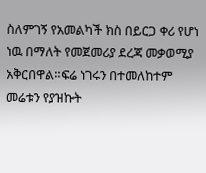ስለምገኝ የአመልካች ክስ በይርጋ ቀሪ የሆነ ነዉ በማለት የመጀመሪያ ደረጃ መቃወሚያ አቅርበዋል።ፍሬ ነገሩን በተመለከተም መሬቱን የያዝኩት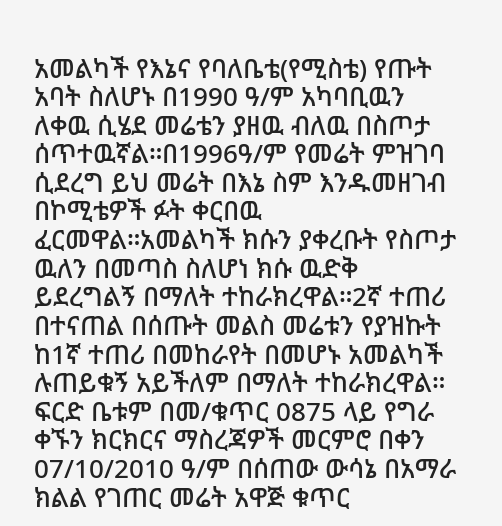አመልካች የእኔና የባለቤቴ(የሚስቴ) የጡት አባት ስለሆኑ በ1990 ዓ/ም አካባቢዉን ለቀዉ ሲሄደ መሬቴን ያዘዉ ብለዉ በስጦታ ሰጥተዉኛል።በ1996ዓ/ም የመሬት ምዝገባ ሲደረግ ይህ መሬት በእኔ ስም እንዱመዘገብ በኮሚቴዎች ፉት ቀርበዉ ፈርመዋል።አመልካች ክሱን ያቀረቡት የስጦታ ዉለን በመጣስ ስለሆነ ክሱ ዉድቅ ይደረግልኝ በማለት ተከራክረዋል።2ኛ ተጠሪ በተናጠል በሰጡት መልስ መሬቱን የያዝኩት ከ1ኛ ተጠሪ በመከራየት በመሆኑ አመልካች ሉጠይቁኝ አይችለም በማለት ተከራክረዋል።
ፍርድ ቤቱም በመ/ቁጥር 0875 ላይ የግራ ቀኙን ክርክርና ማስረጃዎች መርምሮ በቀን 07/10/2010 ዓ/ም በሰጠው ውሳኔ በአማራ ክልል የገጠር መሬት አዋጅ ቁጥር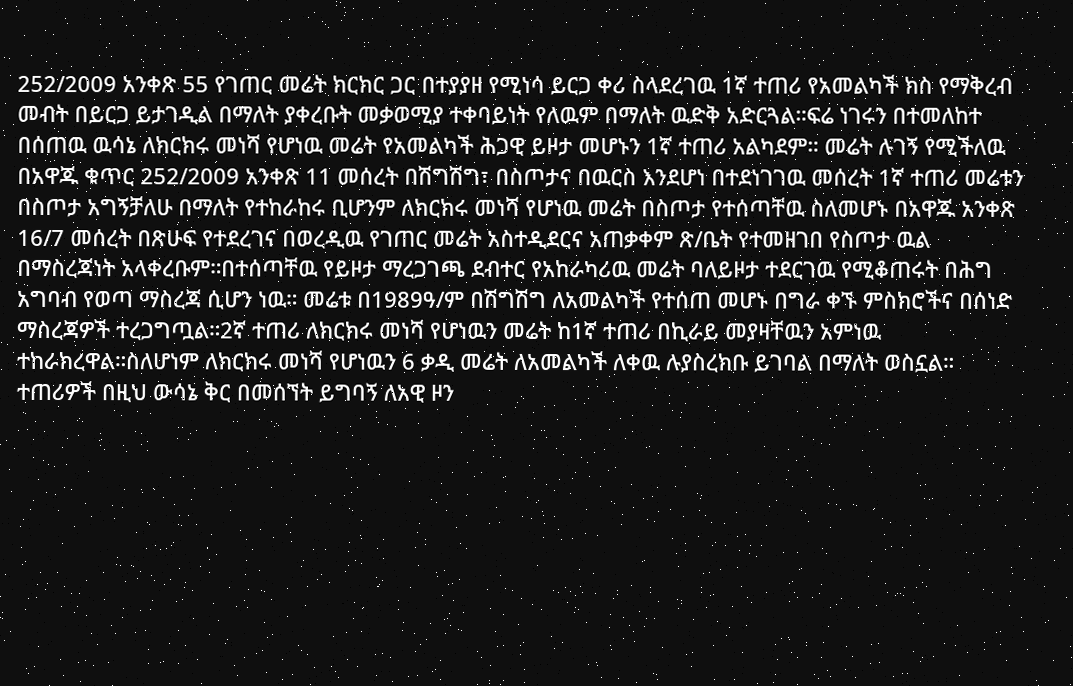252/2009 አንቀጽ 55 የገጠር መሬት ክርክር ጋር በተያያዘ የሚነሳ ይርጋ ቀሪ ስላደረገዉ 1ኛ ተጠሪ የአመልካች ክስ የማቅረብ መብት በይርጋ ይታገዲል በማለት ያቀረቡት መቃወሚያ ተቀባይነት የለዉም በማለት ዉድቅ አድርጓል።ፍሬ ነገሩን በተመለከተ በሰጠዉ ዉሳኔ ለክርክሩ መነሻ የሆነዉ መሬት የአመልካች ሕጋዊ ይዞታ መሆኑን 1ኛ ተጠሪ አልካደም። መሬት ሉገኝ የሚችለዉ በአዋጁ ቁጥር 252/2009 አንቀጽ 11 መሰረት በሽግሽግ፣ በስጦታና በዉርስ እንደሆነ በተደነገገዉ መሰረት 1ኛ ተጠሪ መሬቱን በስጦታ አግኝቻለሁ በማለት የተከራከሩ ቢሆንም ለክርክሩ መነሻ የሆነዉ መሬት በስጦታ የተሰጣቸዉ ስለመሆኑ በአዋጁ አንቀጽ 16/7 መሰረት በጽሁፍ የተደረገና በወረዲዉ የገጠር መሬት አስተዲደርና አጠቃቀም ጽ/ቤት የተመዘገበ የስጦታ ዉል በማስረጃነት አላቀረቡም።በተሰጣቸዉ የይዞታ ማረጋገጫ ደብተር የአከራካሪዉ መሬት ባለይዞታ ተደርገዉ የሚቆጠሩት በሕግ አግባብ የወጣ ማስረጃ ሲሆን ነዉ። መሬቱ በ1989ዓ/ም በሽግሽግ ለአመልካች የተሰጠ መሆኑ በግራ ቀኙ ምስክሮችና በሰነድ ማስረጃዎች ተረጋግጧል።2ኛ ተጠሪ ለክርክሩ መነሻ የሆነዉን መሬት ከ1ኛ ተጠሪ በኪራይ መያዛቸዉን አምነዉ ተከራክረዋል።ስለሆነም ለክርክሩ መነሻ የሆነዉን 6 ቃዲ መሬት ለአመልካች ለቀዉ ሉያስረክቡ ይገባል በማለት ወስኗል።
ተጠሪዎች በዚህ ውሳኔ ቅር በመሰኘት ይግባኝ ለአዊ ዞን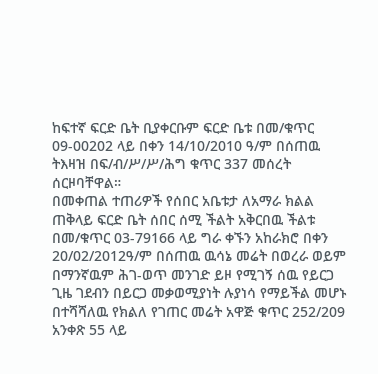ከፍተኛ ፍርድ ቤት ቢያቀርቡም ፍርድ ቤቱ በመ/ቁጥር 09-00202 ላይ በቀን 14/10/2010 ዓ/ም በሰጠዉ ትእዛዝ በፍ/ብ/ሥ/ሥ/ሕግ ቁጥር 337 መሰረት ሰርዞባቸዋል።
በመቀጠል ተጠሪዎች የሰበር አቤቱታ ለአማራ ክልል ጠቅላይ ፍርድ ቤት ሰበር ሰሚ ችልት አቅርበዉ ችልቱ በመ/ቁጥር 03-79166 ላይ ግራ ቀኙን አከራክሮ በቀን 20/02/2012ዓ/ም በሰጠዉ ዉሳኔ መሬት በወረራ ወይም በማንኛዉም ሕገ-ወጥ መንገድ ይዞ የሚገኝ ሰዉ የይርጋ ጊዜ ገደብን በይርጋ መቃወሚያነት ሉያነሳ የማይችል መሆኑ በተሻሻለዉ የክልለ የገጠር መሬት አዋጅ ቁጥር 252/209 አንቀጽ 55 ላይ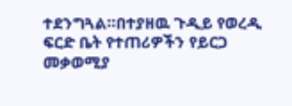ተደንግጓል።በተያዘዉ ጉዲይ የወረዲ ፍርድ ቤት የተጠሪዎችን የይርጋ መቃወሚያ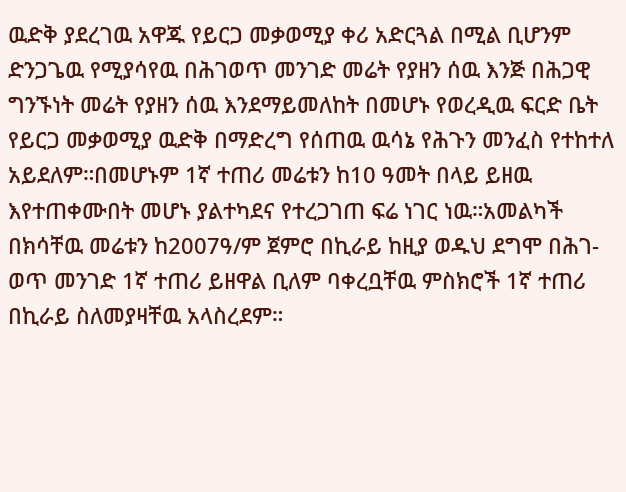ዉድቅ ያደረገዉ አዋጁ የይርጋ መቃወሚያ ቀሪ አድርጓል በሚል ቢሆንም ድንጋጌዉ የሚያሳየዉ በሕገወጥ መንገድ መሬት የያዘን ሰዉ እንጅ በሕጋዊ ግንኙነት መሬት የያዘን ሰዉ እንደማይመለከት በመሆኑ የወረዲዉ ፍርድ ቤት የይርጋ መቃወሚያ ዉድቅ በማድረግ የሰጠዉ ዉሳኔ የሕጉን መንፈስ የተከተለ አይደለም።በመሆኑም 1ኛ ተጠሪ መሬቱን ከ10 ዓመት በላይ ይዘዉ እየተጠቀሙበት መሆኑ ያልተካደና የተረጋገጠ ፍሬ ነገር ነዉ።አመልካች በክሳቸዉ መሬቱን ከ2007ዓ/ም ጀምሮ በኪራይ ከዚያ ወዱህ ደግሞ በሕገ-ወጥ መንገድ 1ኛ ተጠሪ ይዘዋል ቢለም ባቀረቧቸዉ ምስክሮች 1ኛ ተጠሪ በኪራይ ስለመያዛቸዉ አላስረደም።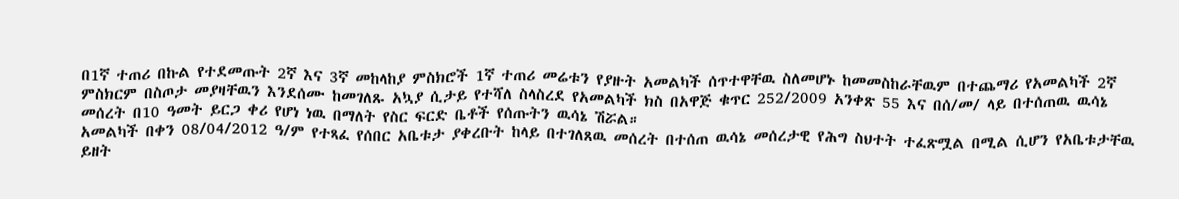በ1ኛ ተጠሪ በኩል የተደመጡት 2ኛ እና 3ኛ መከላከያ ምስክሮች 1ኛ ተጠሪ መሬቱን የያዙት አመልካች ሰጥተዋቸዉ ስለመሆኑ ከመመስከራቸዉም በተጨማሪ የአመልካች 2ኛ ምስክርም በስጦታ መያዛቸዉን እንደሰሙ ከመገለጹ አኳያ ሲታይ የተሻለ ስላስረደ የአመልካች ክስ በአዋጅ ቁጥር 252/2009 አንቀጽ 55 እና በሰ/መ/ ላይ በተሰጠዉ ዉሳኔ መሰረት በ10 ዓመት ይርጋ ቀሪ የሆነ ነዉ በማለት የስር ፍርድ ቤቶች የሰጡትን ዉሳኔ ሽሯል።
አመልካች በቀን 08/04/2012 ዓ/ም የተጻፈ የሰበር አቤቱታ ያቀረቡት ከላይ በተገለጸዉ መሰረት በተሰጠ ዉሳኔ መሰረታዊ የሕግ ስህተት ተፈጽሟል በሚል ሲሆን የአቤቱታቸዉ ይዘት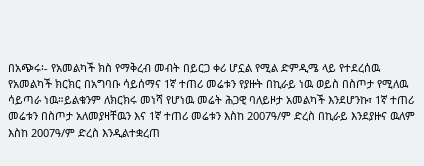በአጭሩ፡- የአመልካች ክስ የማቅረብ መብት በይርጋ ቀሪ ሆኗል የሚል ድምዲሜ ላይ የተደረሰዉ የአመልካች ክርክር በአግባቡ ሳይሰማና 1ኛ ተጠሪ መሬቱን የያዙት በኪራይ ነዉ ወይስ በስጦታ የሚለዉ ሳይጣራ ነዉ።ይልቁንም ለክርክሩ መነሻ የሆነዉ መሬት ሕጋዊ ባለይዞታ አመልካች እንደሆንኩ፣ 1ኛ ተጠሪ መሬቱን በስጦታ አለመያዛቸዉን እና 1ኛ ተጠሪ መሬቱን እስከ 2007ዓ/ም ድረስ በኪራይ እንደያዙና ዉለም እስከ 2007ዓ/ም ድረስ እንዲልተቋረጠ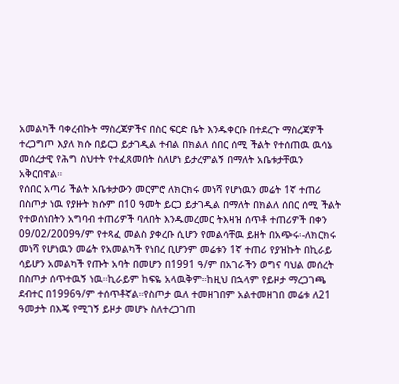አመልካች ባቀረብኩት ማስረጃዎችና በስር ፍርድ ቤት እንዱቀርቡ በተደረጉ ማስረጃዎች ተረጋግጦ እያለ ክሱ በይርጋ ይታገዲል ተብል በክልለ ሰበር ሰሚ ችልት የተሰጠዉ ዉሳኔ መሰረታዊ የሕግ ስህተት የተፈጸመበት ስለሆነ ይታረምልኝ በማለት አቤቱታቸዉን አቅርበዋል።
የሰበር አጣሪ ችልት አቤቱታውን መርምሮ ለክርክሩ መነሻ የሆነዉን መሬት 1ኛ ተጠሪ በስጦታ ነዉ የያዙት ክሱም በ10 ዓመት ይርጋ ይታገዲል በማለት በክልለ ሰበር ሰሚ ችልት የተወሰነበትን አግባብ ተጠሪዎች ባለበት እንዱመረመር ትእዛዝ ሰጥቶ ተጠሪዎች በቀን 09/02/2009ዓ/ም የተጻፈ መልስ ያቀረቡ ሲሆን የመልሳቸዉ ይዘት በአጭሩ፡-ለክርክሩ መነሻ የሆነዉን መሬት የአመልካች የነበረ ቢሆንም መሬቱን 1ኛ ተጠሪ የያዝኩት በኪራይ ሳይሆን አመልካች የጡት አባት በመሆን በ1991 ዓ/ም በአገራችን ወግና ባህል መሰረት በስጦታ ሰጥተዉኝ ነዉ።ኪራይም ከፍዬ አላዉቅም።ከዚህ በኋላም የይዞታ ማረጋገጫ ደብተር በ1996ዓ/ም ተሰጥቶኛል።የስጦታ ዉለ ተመዘገበም አልተመዘገበ መሬቱ ለ21 ዓመታት በእጄ የሚገኝ ይዞታ መሆኑ ስለተረጋገጠ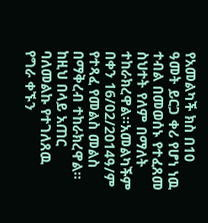የአመልካች ክስ በ10 ዓመት ይርጋ ቀሪ የሆነ ነዉ ተብል በመወሰኑ የተፈጸመ ስህተት የለም በማለት ተከራክረዋል።አመልካችም በቀን 16/02/2014ዓ/ም የተጻፈ የመልስ መልስ በማቅረብ ተከራክረዋል።
ከዚህ በላይ አጠር ባለመልኩ የተገለጸዉ የግራ ቀኙን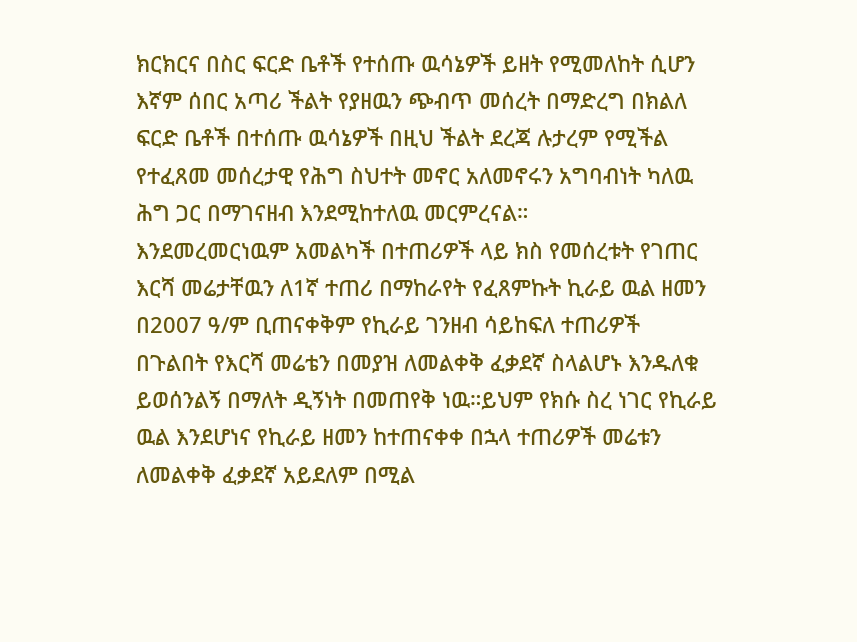ክርክርና በስር ፍርድ ቤቶች የተሰጡ ዉሳኔዎች ይዘት የሚመለከት ሲሆን እኛም ሰበር አጣሪ ችልት የያዘዉን ጭብጥ መሰረት በማድረግ በክልለ ፍርድ ቤቶች በተሰጡ ዉሳኔዎች በዚህ ችልት ደረጃ ሉታረም የሚችል የተፈጸመ መሰረታዊ የሕግ ስህተት መኖር አለመኖሩን አግባብነት ካለዉ ሕግ ጋር በማገናዘብ እንደሚከተለዉ መርምረናል።
እንደመረመርነዉም አመልካች በተጠሪዎች ላይ ክስ የመሰረቱት የገጠር እርሻ መሬታቸዉን ለ1ኛ ተጠሪ በማከራየት የፈጸምኩት ኪራይ ዉል ዘመን በ2007 ዓ/ም ቢጠናቀቅም የኪራይ ገንዘብ ሳይከፍለ ተጠሪዎች በጉልበት የእርሻ መሬቴን በመያዝ ለመልቀቅ ፈቃደኛ ስላልሆኑ እንዱለቁ ይወሰንልኝ በማለት ዲኝነት በመጠየቅ ነዉ።ይህም የክሱ ስረ ነገር የኪራይ ዉል እንደሆነና የኪራይ ዘመን ከተጠናቀቀ በኋላ ተጠሪዎች መሬቱን ለመልቀቅ ፈቃደኛ አይደለም በሚል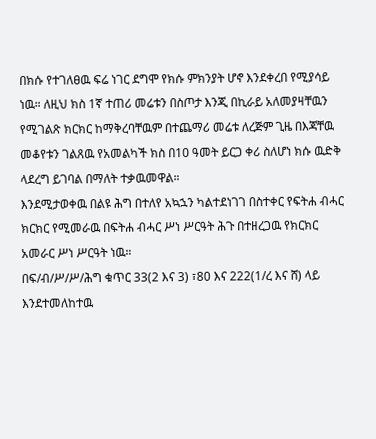በክሱ የተገለፀዉ ፍሬ ነገር ደግሞ የክሱ ምክንያት ሆኖ እንደቀረበ የሚያሳይ ነዉ። ለዚህ ክስ 1ኛ ተጠሪ መሬቱን በስጦታ እንጂ በኪራይ አለመያዛቸዉን የሚገልጽ ክርክር ከማቅረባቸዉም በተጨማሪ መሬቱ ለረጅም ጊዜ በእጃቸዉ መቆየቱን ገልጸዉ የአመልካች ክስ በ10 ዓመት ይርጋ ቀሪ ስለሆነ ክሱ ዉድቅ ላደረግ ይገባል በማለት ተቃዉመዋል።
እንደሚታወቀዉ በልዩ ሕግ በተለየ አኳኋን ካልተደነገገ በስተቀር የፍትሐ ብሓር ክርክር የሚመራዉ በፍትሐ ብሓር ሥነ ሥርዓት ሕጉ በተዘረጋዉ የክርክር አመራር ሥነ ሥርዓት ነዉ።
በፍ/ብ/ሥ/ሥ/ሕግ ቁጥር 33(2 እና 3) ፣80 እና 222(1/ረ እና ሸ) ላይ እንደተመለከተዉ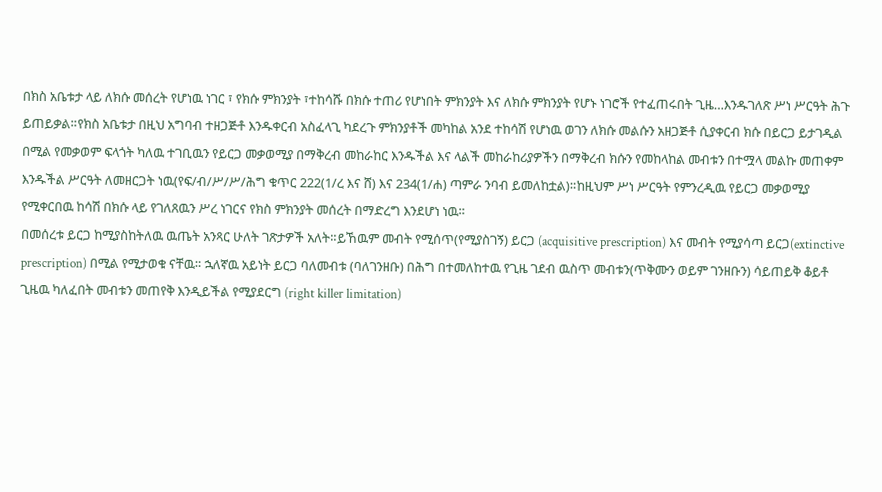በክስ አቤቱታ ላይ ለክሱ መሰረት የሆነዉ ነገር ፣ የክሱ ምክንያት ፣ተከሳሹ በክሱ ተጠሪ የሆነበት ምክንያት እና ለክሱ ምክንያት የሆኑ ነገሮች የተፈጠሩበት ጊዜ…እንዱገለጽ ሥነ ሥርዓት ሕጉ ይጠይቃል።የክስ አቤቱታ በዚህ አግባብ ተዘጋጅቶ እንዱቀርብ አስፈላጊ ካደረጉ ምክንያቶች መካከል አንደ ተከሳሽ የሆነዉ ወገን ለክሱ መልሱን አዘጋጅቶ ሲያቀርብ ክሱ በይርጋ ይታገዲል በሚል የመቃወም ፍላጎት ካለዉ ተገቢዉን የይርጋ መቃወሚያ በማቅረብ መከራከር እንዱችል እና ላልች መከራከሪያዎችን በማቅረብ ክሱን የመከላከል መብቱን በተሟላ መልኩ መጠቀም እንዱችል ሥርዓት ለመዘርጋት ነዉ(የፍ/ብ/ሥ/ሥ/ሕግ ቁጥር 222(1/ረ እና ሸ) እና 234(1/ሐ) ጣምራ ንባብ ይመለከቷል)።ከዚህም ሥነ ሥርዓት የምንረዲዉ የይርጋ መቃወሚያ የሚቀርበዉ ከሳሽ በክሱ ላይ የገለጸዉን ሥረ ነገርና የክስ ምክንያት መሰረት በማድረግ እንደሆነ ነዉ።
በመሰረቱ ይርጋ ከሚያስከትለዉ ዉጤት አንጻር ሁለት ገጽታዎች አለት።ይኸዉም መብት የሚሰጥ(የሚያስገኝ) ይርጋ (acquisitive prescription) እና መብት የሚያሳጣ ይርጋ(extinctive prescription) በሚል የሚታወቁ ናቸዉ። ኋለኛዉ አይነት ይርጋ ባለመብቱ (ባለገንዘቡ) በሕግ በተመለከተዉ የጊዜ ገደብ ዉስጥ መብቱን(ጥቅሙን ወይም ገንዘቡን) ሳይጠይቅ ቆይቶ ጊዜዉ ካለፈበት መብቱን መጠየቅ እንዲይችል የሚያደርግ (right killer limitation)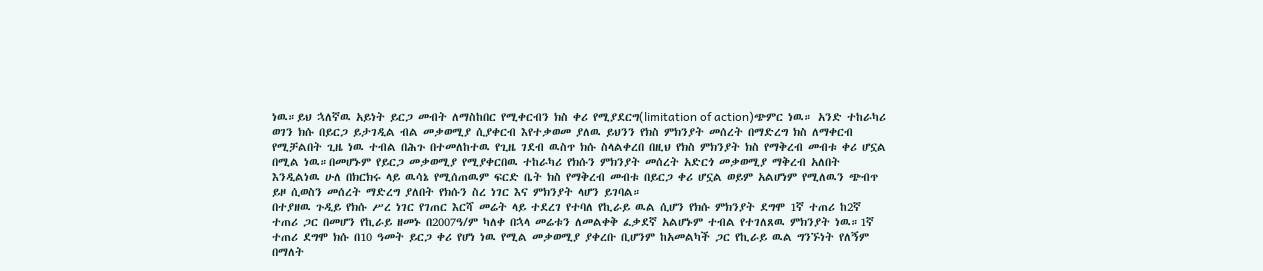ነዉ።ይህ ኋለኛዉ አይነት ይርጋ መብት ለማስከበር የሚቀርብን ክስ ቀሪ የሚያደርግ(limitation of action)ጭምር ነዉ። አንድ ተከራካሪ ወገን ክሱ በይርጋ ይታገዲል ብል መቃወሚያ ሲያቀርብ እየተቃወመ ያለዉ ይህንን የክስ ምክንያት መሰረት በማድረግ ክስ ለማቀርብ የሚቻልበት ጊዜ ነዉ ተብል በሕጉ በተመለከተዉ የጊዜ ገደብ ዉስጥ ክሱ ስላልቀረበ በዚህ የክስ ምክንያት ክስ የማቅረብ መብቱ ቀሪ ሆኗል በሚል ነዉ።በመሆኑም የይርጋ መቃወሚያ የሚያቀርበዉ ተከራካሪ የክሱን ምክንያት መሰረት አድርጎ መቃወሚያ ማቅረብ አለበት እንዲልነዉ ሁለ በክርክሩ ላይ ዉሳኔ የሚሰጠዉም ፍርድ ቤት ክስ የማቅረብ መብቱ በይርጋ ቀሪ ሆኗል ወይም አልሆነም የሚለዉን ጭብጥ ይዞ ሲወስን መሰረት ማድረግ ያለበት የክሱን ስረ ነገር እና ምክንያት ላሆን ይገባል።
በተያዘዉ ጉዲይ የክሱ ሥረ ነገር የገጠር እርሻ መሬት ላይ ተደረገ የተባለ የኪራይ ዉል ሲሆን የክሱ ምክንያት ደግሞ 1ኛ ተጠሪ ከ2ኛ ተጠሪ ጋር በመሆን የኪራይ ዘመኑ በ2007ዓ/ም ካለቀ በኋላ መሬቱን ለመልቀቅ ፈቃደኛ አልሆኑም ተብል የተገለጸዉ ምክንያት ነዉ።1ኛ ተጠሪ ደግሞ ክሱ በ10 ዓመት ይርጋ ቀሪ የሆነ ነዉ የሚል መቃወሚያ ያቀረቡ ቢሆንም ከአመልካች ጋር የኪራይ ዉል ግንኙነት የለኝም በማለት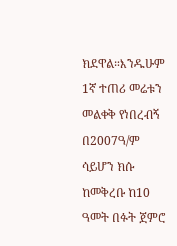ክደዋል።እንዱሁም 1ኛ ተጠሪ መሬቱን መልቀቅ የነበረብኝ በ2007ዓ/ም ሳይሆን ክሱ ከመቅረቡ ከ10 ዓመት በፉት ጀምሮ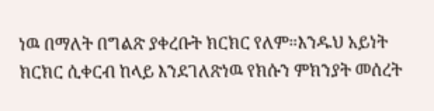ነዉ በማለት በግልጽ ያቀረቡት ክርክር የለም።እንዱህ አይነት ክርክር ሲቀርብ ከላይ እንደገለጽነዉ የክሱን ምክንያት መሰረት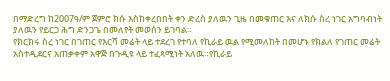በማድረግ ከ2007ዓ/ም ጀምሮ ክሱ እስከቀረበበት ቀን ድረስ ያለዉን ጊዜ በመቁጠር እና ለክሱ ስረ ነገር አግባብነት ያለዉን የይርጋ ሕግ ድንጋጌ በመለየት መወሰን ይገባል።
የክርክሩ ስረ ነገር በገጠር የእርሻ መሬት ላይ ተደረገ የተባለ የኪራይ ዉል የሚመለከት በመሆኑ የክልለ የገጠር መሬት አስተዲደርና አጠቃቀም አዋጅ በጉዲዩ ላይ ተፈጻሚነት አለዉ።የኪራይ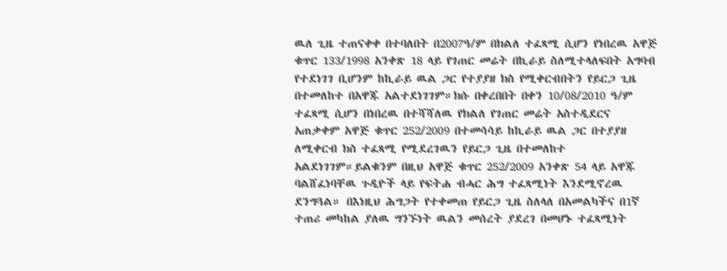ዉለ ጊዜ ተጠናቀቀ በተባለበት በ2007ዓ/ም በክልለ ተፈጻሚ ሲሆን የነበረዉ አዋጅ ቁጥር 133/1998 አንቀጽ 18 ላይ የገጠር መሬት በኪራይ ስለሚተላለፍበት አግባብ የተደነገገ ቢሆንም ከኪራይ ዉል ጋር የተያያዘ ክስ የሚቀርብበትን የይርጋ ጊዜ በተመለከተ በአዋጁ አልተደነገገም።ክሱ በቀረበበት በቀን 10/08/2010 ዓ/ም ተፈጻሚ ሲሆን በነበረዉ በተሻሻለዉ የክልለ የገጠር መሬት አስተዲደርና አጠቃቀም አዋጅ ቁጥር 252/2009 በተመሳሳይ ከኪራይ ዉል ጋር በተያያዘ ለሚቀርብ ክስ ተፈጻሚ የሚደረገዉን የይርጋ ጊዜ በተመለከተ አልደነገገም።ይልቁንም በዚህ አዋጅ ቁጥር 252/2009 አንቀጽ 54 ላይ አዋጁ ባልሸፈነባቸዉ ጉዲዮች ላይ የፍትሐ ብሓር ሕግ ተፈጻሚነት እንደሚኖረዉ ደንግጓል። በእነዚህ ሕግጋት የተቀመጠ የይርጋ ጊዜ ስለላለ በአመልካችና በ1ኛ ተጠሪ መካከል ያለዉ ግንኙነት ዉልን መሰረት ያደረገ በመሆኑ ተፈጻሚነት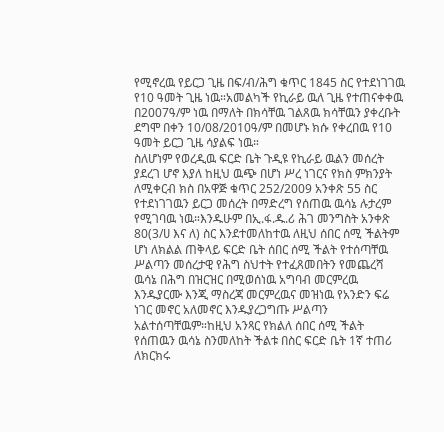የሚኖረዉ የይርጋ ጊዜ በፍ/ብ/ሕግ ቁጥር 1845 ስር የተደነገገዉ የ10 ዓመት ጊዜ ነዉ።አመልካች የኪራይ ዉለ ጊዜ የተጠናቀቀዉ በ2007ዓ/ም ነዉ በማለት በክሳቸዉ ገልጸዉ ክሳቸዉን ያቀረቡት ደግሞ በቀን 10/08/2010ዓ/ም በመሆኑ ክሱ የቀረበዉ የ10 ዓመት ይርጋ ጊዜ ሳያልፍ ነዉ።
ስለሆነም የወረዲዉ ፍርድ ቤት ጉዲዩ የኪራይ ዉልን መሰረት ያደረገ ሆኖ እያለ ከዚህ ዉጭ በሆነ ሥረ ነገርና የክስ ምክንያት ለሚቀርብ ክስ በአዋጅ ቁጥር 252/2009 አንቀጽ 55 ስር የተደነገገዉን ይርጋ መሰረት በማድረግ የሰጠዉ ዉሳኔ ሉታረም የሚገባዉ ነዉ።እንዱሁም በኢ.ፋ.ዱ.ሪ ሕገ መንግስት አንቀጽ 80(3/ሀ እና ለ) ስር እንደተመለከተዉ ለዚህ ሰበር ሰሚ ችልትም ሆነ ለክልል ጠቅላይ ፍርድ ቤት ሰበር ሰሚ ችልት የተሰጣቸዉ ሥልጣን መሰረታዊ የሕግ ስህተት የተፈጸመበትን የመጨረሻ ዉሳኔ በሕግ በዝርዝር በሚወሰነዉ አግባብ መርምረዉ እንዱያርሙ እንጂ ማስረጃ መርምረዉና መዝነዉ የአንድን ፍሬ ነገር መኖር አለመኖር እንዱያረጋግጡ ሥልጣን አልተሰጣቸዉም።ከዚህ አንጻር የክልለ ሰበር ሰሚ ችልት የሰጠዉን ዉሳኔ ስንመለከት ችልቱ በስር ፍርድ ቤት 1ኛ ተጠሪ ለክርክሩ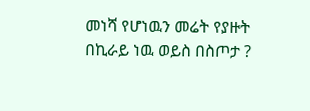መነሻ የሆነዉን መሬት የያዙት በኪራይ ነዉ ወይስ በስጦታ ?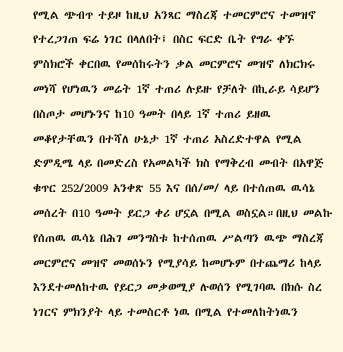የሚል ጭብጥ ተይዞ ከዚህ አንጻር ማስረጃ ተመርምሮና ተመዝኖ የተረጋገጠ ፍሬ ነገር በላለበት፤ በስር ፍርድ ቤት የግራ ቀኙ ምስክሮች ቀርበዉ የመሰከሩትን ቃል መርምሮና መዝኖ ለክርክሩ መነሻ የሆነዉን መሬት 1ኛ ተጠሪ ሉይዙ የቻለት በኪራይ ሳይሆን በስጦታ መሆኑንና ከ10 ዓመት በላይ 1ኛ ተጠሪ ይዘዉ መቆየታቸዉን በተሻለ ሁኔታ 1ኛ ተጠሪ አስረድተዋል የሚል ድምዲሜ ላይ በመድረስ የአመልካች ክስ የማቅረብ መብት በአዋጅ ቁጥር 252/2009 አንቀጽ 55 እና በሰ/መ/ ላይ በተሰጠዉ ዉሳኔ መሰረት በ10 ዓመት ይርጋ ቀሪ ሆኗል በሚል ወስኗል።በዚህ መልኩ የሰጠዉ ዉሳኔ በሕገ መንግስቱ ከተሰጠዉ ሥልጣን ዉጭ ማስረጃ መርምሮና መዝኖ መወሰኑን የሚያሳይ ከመሆኑም በተጨማሪ ከላይ እንደተመለከተዉ የይርጋ መቃወሚያ ሉወሰን የሚገባዉ በክሱ ስረ ነገርና ምክንያት ላይ ተመስርቶ ነዉ በሚል የተመለከትነዉን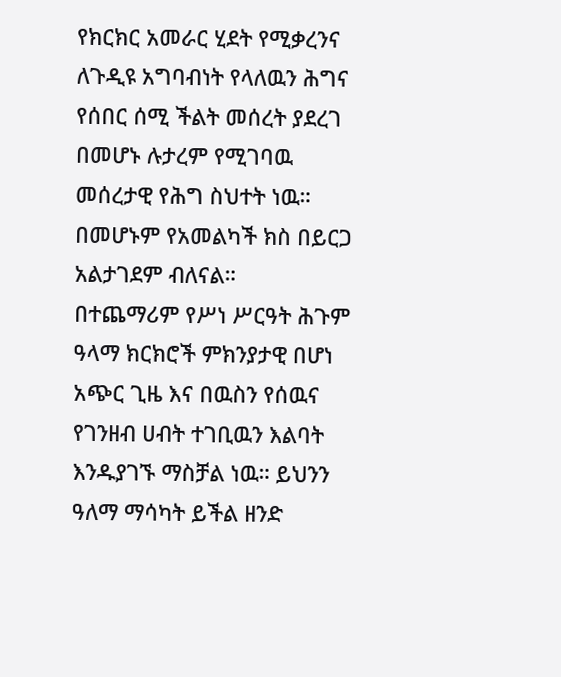የክርክር አመራር ሂደት የሚቃረንና ለጉዲዩ አግባብነት የላለዉን ሕግና የሰበር ሰሚ ችልት መሰረት ያደረገ በመሆኑ ሉታረም የሚገባዉ መሰረታዊ የሕግ ስህተት ነዉ። በመሆኑም የአመልካች ክስ በይርጋ አልታገደም ብለናል።
በተጨማሪም የሥነ ሥርዓት ሕጉም ዓላማ ክርክሮች ምክንያታዊ በሆነ አጭር ጊዜ እና በዉስን የሰዉና የገንዘብ ሀብት ተገቢዉን እልባት እንዱያገኙ ማስቻል ነዉ። ይህንን ዓለማ ማሳካት ይችል ዘንድ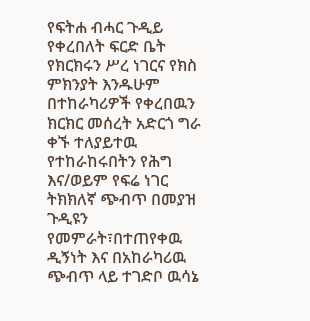የፍትሐ ብሓር ጉዲይ የቀረበለት ፍርድ ቤት የክርክሩን ሥረ ነገርና የክስ ምክንያት እንዱሁም በተከራካሪዎች የቀረበዉን ክርክር መሰረት አድርጎ ግራ ቀኙ ተለያይተዉ የተከራከሩበትን የሕግ እና/ወይም የፍሬ ነገር ትክክለኛ ጭብጥ በመያዝ ጉዲዩን የመምራት፣በተጠየቀዉ ዲኝነት እና በአከራካሪዉ ጭብጥ ላይ ተገድቦ ዉሳኔ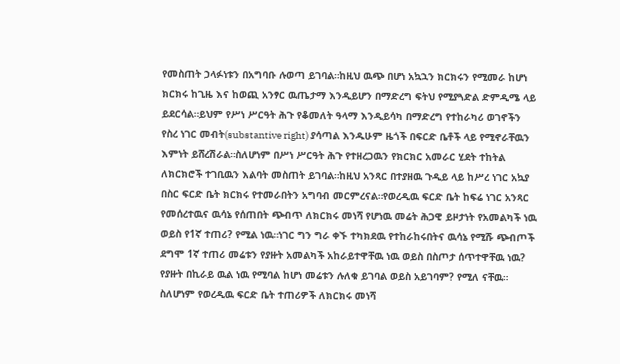የመስጠት ኃላፉነቱን በአግባቡ ሉወጣ ይገባል።ከዚህ ዉጭ በሆነ አኳኋን ክርክሩን የሚመራ ከሆነ ክርክሩ ከጊዜ እና ከወጪ አንፃር ዉጤታማ እንዲይሆን በማድረግ ፍትህ የሚያጓድል ድምዲሜ ላይ ይደርሳል።ይህም የሥነ ሥርዓት ሕጉ የቆመለት ዓላማ እንዲይሳካ በማድረግ የተከራካሪ ወገኖችን የስረ ነገር መብት(substantive right) ያሳጣል እንዱሁም ዜጎች በፍርድ ቤቶች ላይ የሚኖራቸዉን እምነት ይሸረሽራል።ስለሆነም በሥነ ሥርዓት ሕጉ የተዘረጋዉን የክርክር አመራር ሂደት ተከትል ለክርክሮች ተገቢዉን እልባት መስጠት ይገባል።ከዚህ አንጻር በተያዘዉ ጉዲይ ላይ ከሥረ ነገር አኳያ በስር ፍርድ ቤት ክርክሩ የተመራበትን አግባብ መርምረናል።የወረዲዉ ፍርድ ቤት ከፍሬ ነገር አንጻር የመሰረተዉና ዉሳኔ የሰጠበት ጭብጥ ለክርክሩ መነሻ የሆነዉ መሬት ሕጋዊ ይዞታነት የአመልካች ነዉ ወይስ የ1ኛ ተጠሪ? የሚል ነዉ።ነገር ግን ግራ ቀኙ ተካክደዉ የተከራከሩበትና ዉሳኔ የሚሹ ጭብጦች ደግሞ 1ኛ ተጠሪ መሬቱን የያዙት አመልካች አከራይተዋቸዉ ነዉ ወይስ በስጦታ ሰጥተዋቸዉ ነዉ?
የያዙት በኪራይ ዉል ነዉ የሚባል ከሆነ መሬቱን ሉለቁ ይገባል ወይስ አይገባም? የሚለ ናቸዉ።
ስለሆነም የወረዲዉ ፍርድ ቤት ተጠሪዎች ለክርክሩ መነሻ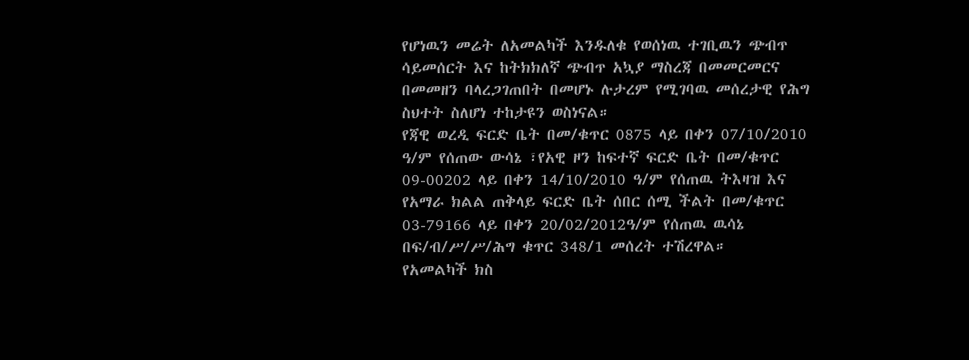የሆነዉን መሬት ለአመልካች እንዱለቁ የወሰነዉ ተገቢዉን ጭብጥ ሳይመሰርት እና ከትክክለኛ ጭብጥ አኳያ ማስረጃ በመመርመርና በመመዘን ባላረጋገጠበት በመሆኑ ሉታረም የሚገባዉ መሰረታዊ የሕግ ስህተት ስለሆነ ተከታዩን ወስነናል።
የጃዊ ወረዲ ፍርድ ቤት በመ/ቁጥር 0875 ላይ በቀን 07/10/2010 ዓ/ም የሰጠው ውሳኔ ፣የአዊ ዞን ከፍተኛ ፍርድ ቤት በመ/ቁጥር 09-00202 ላይ በቀን 14/10/2010 ዓ/ም የሰጠዉ ትእዛዝ እና የአማራ ክልል ጠቅላይ ፍርድ ቤት ሰበር ሰሚ ችልት በመ/ቁጥር 03-79166 ላይ በቀን 20/02/2012ዓ/ም የሰጠዉ ዉሳኔ በፍ/ብ/ሥ/ሥ/ሕግ ቁጥር 348/1 መሰረት ተሽረዋል።
የአመልካች ክስ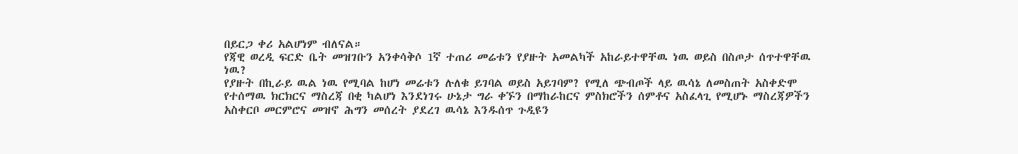በይርጋ ቀሪ አልሆነም ብለናል።
የጃዊ ወረዲ ፍርድ ቤት መዝገቡን አንቀሳቅሶ 1ኛ ተጠሪ መሬቱን የያዙት አመልካች አከራይተዋቸዉ ነዉ ወይስ በስጦታ ሰጥተዋቸዉ ነዉ?
የያዙት በኪራይ ዉል ነዉ የሚባል ከሆነ መሬቱን ሉለቁ ይገባል ወይስ አይገባም? የሚለ ጭብጦች ላይ ዉሳኔ ለመስጠት አስቀድሞ የተሰማዉ ክርክርና ማስረጃ በቂ ካልሆነ እንደነገሩ ሁኔታ ግራ ቀኙን በማከራከርና ምስክሮችን ሰምቶና አስፈላጊ የሚሆኑ ማስረጃዎችን አስቀርቦ መርምሮና መዝኖ ሕግን መሰረት ያደረገ ዉሳኔ እንዱሰጥ ጉዲዩን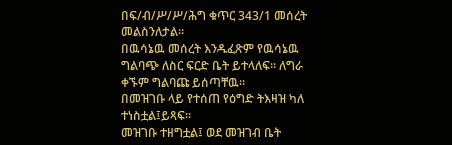በፍ/ብ/ሥ/ሥ/ሕግ ቁጥር 343/1 መሰረት መልስንለታል።
በዉሳኔዉ መሰረት እንዱፈጽም የዉሳኔዉ ግልባጭ ለስር ፍርድ ቤት ይተላለፍ። ለግራ ቀኙም ግልባጩ ይሰጣቸዉ።
በመዝገቡ ላይ የተሰጠ የዕግድ ትእዛዝ ካለ ተነስቷል፤ይጻፍ።
መዝገቡ ተዘግቷል፤ ወደ መዝገብ ቤት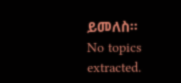ይመለስ።
No topics extracted.